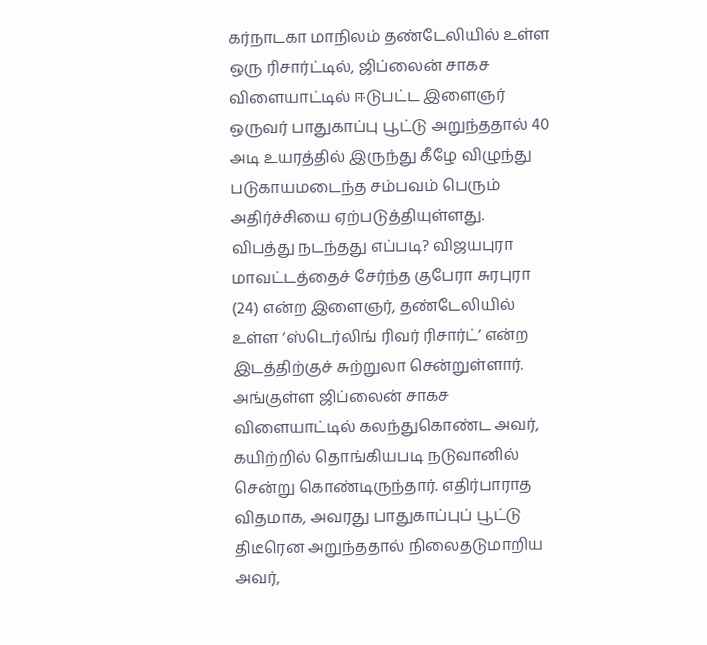கர்நாடகா மாநிலம் தண்டேலியில் உள்ள ஒரு ரிசார்ட்டில், ஜிப்லைன் சாகச விளையாட்டில் ஈடுபட்ட இளைஞர் ஒருவர் பாதுகாப்பு பூட்டு அறுந்ததால் 40 அடி உயரத்தில் இருந்து கீழே விழுந்து படுகாயமடைந்த சம்பவம் பெரும் அதிர்ச்சியை ஏற்படுத்தியுள்ளது.
விபத்து நடந்தது எப்படி? விஜயபுரா மாவட்டத்தைச் சேர்ந்த குபேரா சுரபுரா (24) என்ற இளைஞர், தண்டேலியில் உள்ள ‘ஸ்டெர்லிங் ரிவர் ரிசார்ட்’ என்ற இடத்திற்குச் சுற்றுலா சென்றுள்ளார். அங்குள்ள ஜிப்லைன் சாகச விளையாட்டில் கலந்துகொண்ட அவர், கயிற்றில் தொங்கியபடி நடுவானில் சென்று கொண்டிருந்தார். எதிர்பாராத விதமாக, அவரது பாதுகாப்புப் பூட்டு திடீரென அறுந்ததால் நிலைதடுமாறிய அவர்,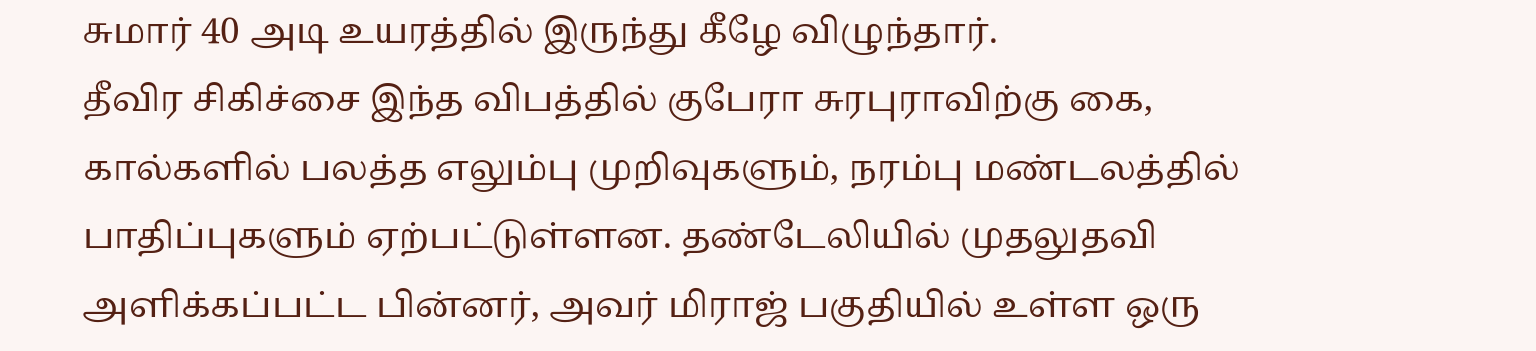சுமார் 40 அடி உயரத்தில் இருந்து கீழே விழுந்தார்.
தீவிர சிகிச்சை இந்த விபத்தில் குபேரா சுரபுராவிற்கு கை, கால்களில் பலத்த எலும்பு முறிவுகளும், நரம்பு மண்டலத்தில் பாதிப்புகளும் ஏற்பட்டுள்ளன. தண்டேலியில் முதலுதவி அளிக்கப்பட்ட பின்னர், அவர் மிராஜ் பகுதியில் உள்ள ஒரு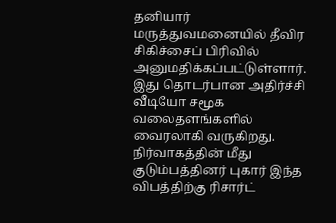தனியார் மருத்துவமனையில் தீவிர சிகிச்சைப் பிரிவில் அனுமதிக்கப்பட்டுள்ளார். இது தொடர்பான அதிர்ச்சி வீடியோ சமூக வலைதளங்களில் வைரலாகி வருகிறது.
நிர்வாகத்தின் மீது குடும்பத்தினர் புகார் இந்த விபத்திற்கு ரிசார்ட்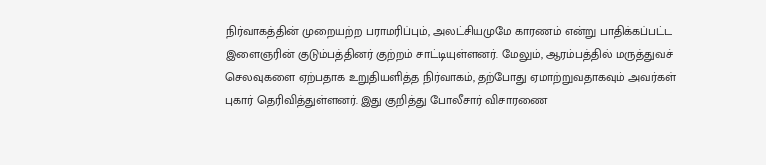நிர்வாகத்தின் முறையற்ற பராமரிப்பும், அலட்சியமுமே காரணம் என்று பாதிக்கப்பட்ட இளைஞரின் குடும்பத்தினர் குற்றம் சாட்டியுள்ளனர். மேலும், ஆரம்பத்தில் மருத்துவச் செலவுகளை ஏற்பதாக உறுதியளித்த நிர்வாகம், தற்போது ஏமாற்றுவதாகவும் அவர்கள் புகார் தெரிவித்துள்ளனர். இது குறித்து போலீசார் விசாரணை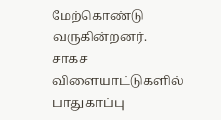மேற்கொண்டு வருகின்றனர். சாகச விளையாட்டுகளில் பாதுகாப்பு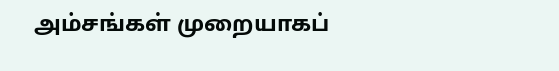அம்சங்கள் முறையாகப்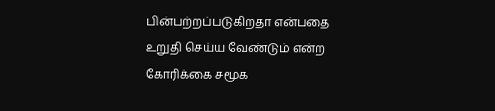பின்பற்றப்படுகிறதா என்பதை உறுதி செய்ய வேண்டும் என்ற கோரிக்கை சமூக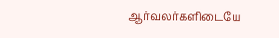ஆர்வலர்களிடையே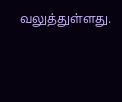வலுத்துள்ளது.